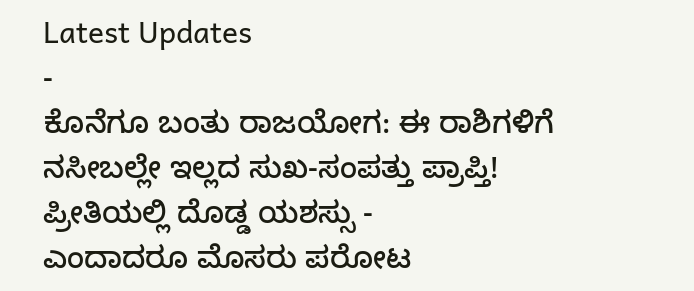Latest Updates
-
ಕೊನೆಗೂ ಬಂತು ರಾಜಯೋಗ: ಈ ರಾಶಿಗಳಿಗೆ ನಸೀಬಲ್ಲೇ ಇಲ್ಲದ ಸುಖ-ಸಂಪತ್ತು ಪ್ರಾಪ್ತಿ! ಪ್ರೀತಿಯಲ್ಲಿ ದೊಡ್ಡ ಯಶಸ್ಸು -
ಎಂದಾದರೂ ಮೊಸರು ಪರೋಟ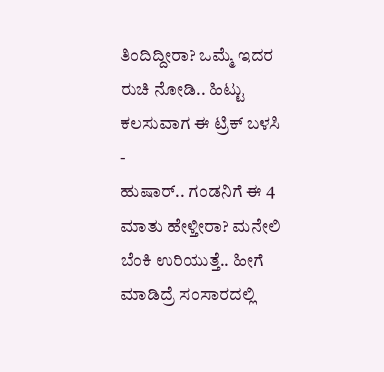ತಿಂದಿದ್ದೀರಾ? ಒಮ್ಮೆ ಇದರ ರುಚಿ ನೋಡಿ.. ಹಿಟ್ಟು ಕಲಸುವಾಗ ಈ ಟ್ರಿಕ್ ಬಳಸಿ -
ಹುಷಾರ್.. ಗಂಡನಿಗೆ ಈ 4 ಮಾತು ಹೇಳ್ತೀರಾ? ಮನೇಲಿ ಬೆಂಕಿ ಉರಿಯುತ್ತೆ.. ಹೀಗೆ ಮಾಡಿದ್ರೆ ಸಂಸಾರದಲ್ಲಿ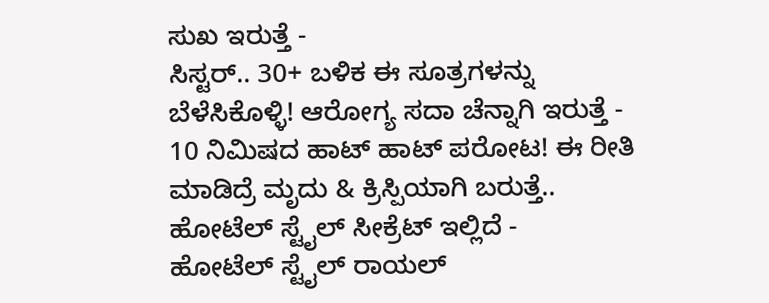ಸುಖ ಇರುತ್ತೆ -
ಸಿಸ್ಟರ್.. 30+ ಬಳಿಕ ಈ ಸೂತ್ರಗಳನ್ನು ಬೆಳೆಸಿಕೊಳ್ಳಿ! ಆರೋಗ್ಯ ಸದಾ ಚೆನ್ನಾಗಿ ಇರುತ್ತೆ -
10 ನಿಮಿಷದ ಹಾಟ್ ಹಾಟ್ ಪರೋಟ! ಈ ರೀತಿ ಮಾಡಿದ್ರೆ ಮೃದು & ಕ್ರಿಸ್ಪಿಯಾಗಿ ಬರುತ್ತೆ.. ಹೋಟೆಲ್ ಸ್ಟೈಲ್ ಸೀಕ್ರೆಟ್ ಇಲ್ಲಿದೆ -
ಹೋಟೆಲ್ ಸ್ಟೈಲ್ ರಾಯಲ್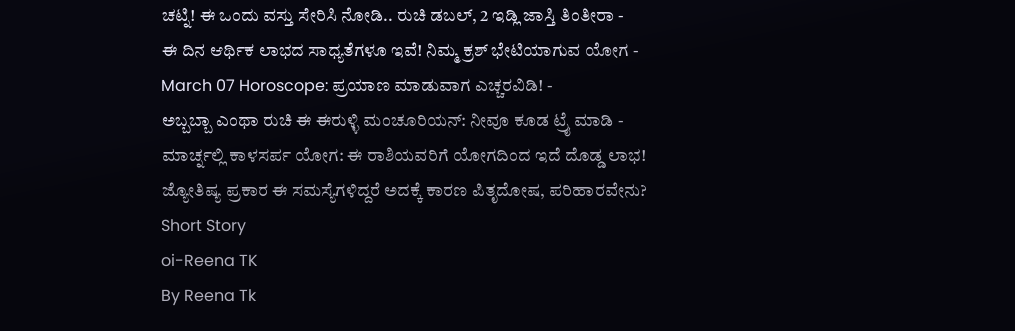ಚಟ್ನಿ! ಈ ಒಂದು ವಸ್ತು ಸೇರಿಸಿ ನೋಡಿ.. ರುಚಿ ಡಬಲ್, 2 ಇಡ್ಲಿ ಜಾಸ್ತಿ ತಿಂತೀರಾ -
ಈ ದಿನ ಆರ್ಥಿಕ ಲಾಭದ ಸಾಧ್ಯತೆಗಳೂ ಇವೆ! ನಿಮ್ಮ ಕ್ರಶ್ ಭೇಟಿಯಾಗುವ ಯೋಗ -
March 07 Horoscope: ಪ್ರಯಾಣ ಮಾಡುವಾಗ ಎಚ್ಚರವಿಡಿ! -
ಅಬ್ಬಬ್ಬಾ ಎಂಥಾ ರುಚಿ ಈ ಈರುಳ್ಳಿ ಮಂಚೂರಿಯನ್: ನೀವೂ ಕೂಡ ಟ್ರೈ ಮಾಡಿ -
ಮಾರ್ಚ್ನಲ್ಲಿ ಕಾಳಸರ್ಪ ಯೋಗ: ಈ ರಾಶಿಯವರಿಗೆ ಯೋಗದಿಂದ ಇದೆ ದೊಡ್ಡ ಲಾಭ!
ಜ್ಯೋತಿಷ್ಯ ಪ್ರಕಾರ ಈ ಸಮಸ್ಯೆಗಳಿದ್ದರೆ ಅದಕ್ಕೆ ಕಾರಣ ಪಿತೃದೋಷ, ಪರಿಹಾರವೇನು?
Short Story
oi-Reena TK
By Reena Tk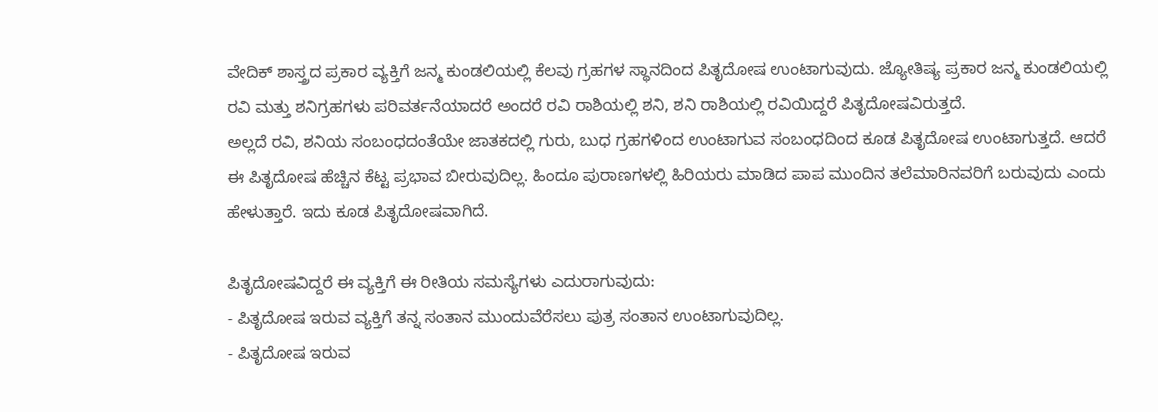ವೇದಿಕ್ ಶಾಸ್ತ್ರದ ಪ್ರಕಾರ ವ್ಯಕ್ತಿಗೆ ಜನ್ಮ ಕುಂಡಲಿಯಲ್ಲಿ ಕೆಲವು ಗ್ರಹಗಳ ಸ್ಥಾನದಿಂದ ಪಿತೃದೋಷ ಉಂಟಾಗುವುದು. ಜ್ಯೋತಿಷ್ಯ ಪ್ರಕಾರ ಜನ್ಮ ಕುಂಡಲಿಯಲ್ಲಿ ರವಿ ಮತ್ತು ಶನಿಗ್ರಹಗಳು ಪರಿವರ್ತನೆಯಾದರೆ ಅಂದರೆ ರವಿ ರಾಶಿಯಲ್ಲಿ ಶನಿ, ಶನಿ ರಾಶಿಯಲ್ಲಿ ರವಿಯಿದ್ದರೆ ಪಿತೃದೋಷವಿರುತ್ತದೆ.
ಅಲ್ಲದೆ ರವಿ, ಶನಿಯ ಸಂಬಂಧದಂತೆಯೇ ಜಾತಕದಲ್ಲಿ ಗುರು, ಬುಧ ಗ್ರಹಗಳಿಂದ ಉಂಟಾಗುವ ಸಂಬಂಧದಿಂದ ಕೂಡ ಪಿತೃದೋಷ ಉಂಟಾಗುತ್ತದೆ. ಆದರೆ ಈ ಪಿತೃದೋಷ ಹೆಚ್ಚಿನ ಕೆಟ್ಟ ಪ್ರಭಾವ ಬೀರುವುದಿಲ್ಲ. ಹಿಂದೂ ಪುರಾಣಗಳಲ್ಲಿ ಹಿರಿಯರು ಮಾಡಿದ ಪಾಪ ಮುಂದಿನ ತಲೆಮಾರಿನವರಿಗೆ ಬರುವುದು ಎಂದು ಹೇಳುತ್ತಾರೆ. ಇದು ಕೂಡ ಪಿತೃದೋಷವಾಗಿದೆ.

ಪಿತೃದೋಷವಿದ್ದರೆ ಈ ವ್ಯಕ್ತಿಗೆ ಈ ರೀತಿಯ ಸಮಸ್ಯೆಗಳು ಎದುರಾಗುವುದು:
- ಪಿತೃದೋಷ ಇರುವ ವ್ಯಕ್ತಿಗೆ ತನ್ನ ಸಂತಾನ ಮುಂದುವೆರೆಸಲು ಪುತ್ರ ಸಂತಾನ ಉಂಟಾಗುವುದಿಲ್ಲ.
- ಪಿತೃದೋಷ ಇರುವ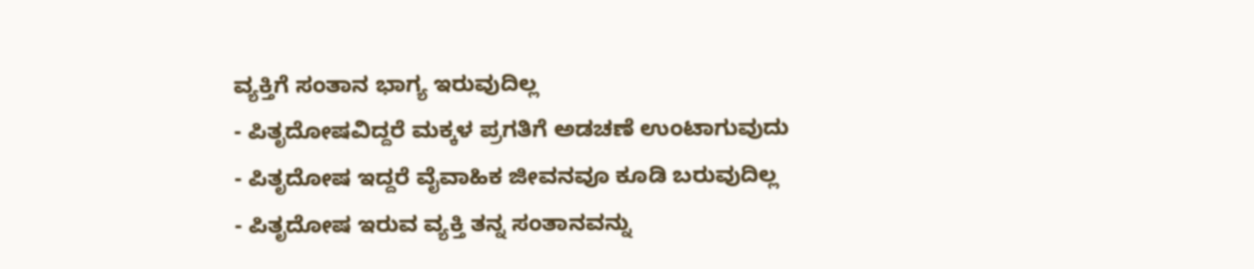ವ್ಯಕ್ತಿಗೆ ಸಂತಾನ ಭಾಗ್ಯ ಇರುವುದಿಲ್ಲ
- ಪಿತೃದೋಷವಿದ್ದರೆ ಮಕ್ಕಳ ಪ್ರಗತಿಗೆ ಅಡಚಣೆ ಉಂಟಾಗುವುದು
- ಪಿತೃದೋಷ ಇದ್ದರೆ ವೈವಾಹಿಕ ಜೀವನವೂ ಕೂಡಿ ಬರುವುದಿಲ್ಲ
- ಪಿತೃದೋಷ ಇರುವ ವ್ಯಕ್ತಿ ತನ್ನ ಸಂತಾನವನ್ನು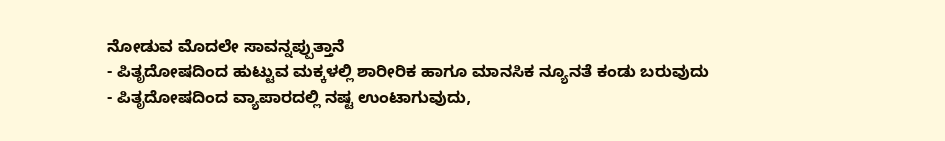ನೋಡುವ ಮೊದಲೇ ಸಾವನ್ನಪ್ಪುತ್ತಾನೆ
- ಪಿತೃದೋಷದಿಂದ ಹುಟ್ಟುವ ಮಕ್ಕಳಲ್ಲಿ ಶಾರೀರಿಕ ಹಾಗೂ ಮಾನಸಿಕ ನ್ಯೂನತೆ ಕಂಡು ಬರುವುದು
- ಪಿತೃದೋಷದಿಂದ ವ್ಯಾಪಾರದಲ್ಲಿ ನಷ್ಟ ಉಂಟಾಗುವುದು,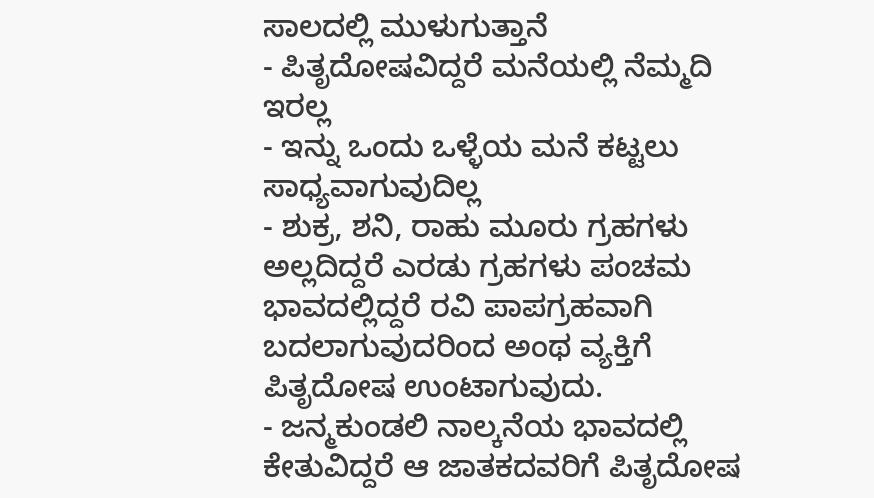ಸಾಲದಲ್ಲಿ ಮುಳುಗುತ್ತಾನೆ
- ಪಿತೃದೋಷವಿದ್ದರೆ ಮನೆಯಲ್ಲಿ ನೆಮ್ಮದಿ ಇರಲ್ಲ
- ಇನ್ನು ಒಂದು ಒಳ್ಳೆಯ ಮನೆ ಕಟ್ಟಲು ಸಾಧ್ಯವಾಗುವುದಿಲ್ಲ
- ಶುಕ್ರ, ಶನಿ, ರಾಹು ಮೂರು ಗ್ರಹಗಳು ಅಲ್ಲದಿದ್ದರೆ ಎರಡು ಗ್ರಹಗಳು ಪಂಚಮ ಭಾವದಲ್ಲಿದ್ದರೆ ರವಿ ಪಾಪಗ್ರಹವಾಗಿ ಬದಲಾಗುವುದರಿಂದ ಅಂಥ ವ್ಯಕ್ತಿಗೆ ಪಿತೃದೋಷ ಉಂಟಾಗುವುದು.
- ಜನ್ಮಕುಂಡಲಿ ನಾಲ್ಕನೆಯ ಭಾವದಲ್ಲಿ ಕೇತುವಿದ್ದರೆ ಆ ಜಾತಕದವರಿಗೆ ಪಿತೃದೋಷ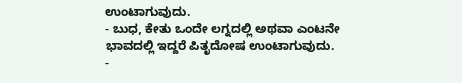ಉಂಟಾಗುವುದು.
- ಬುಧ, ಕೇತು ಒಂದೇ ಲಗ್ನದಲ್ಲಿ ಅಥವಾ ಎಂಟನೇ ಭಾವದಲ್ಲಿ ಇದ್ದರೆ ಪಿತೃದೋಷ ಉಂಟಾಗುವುದು.
-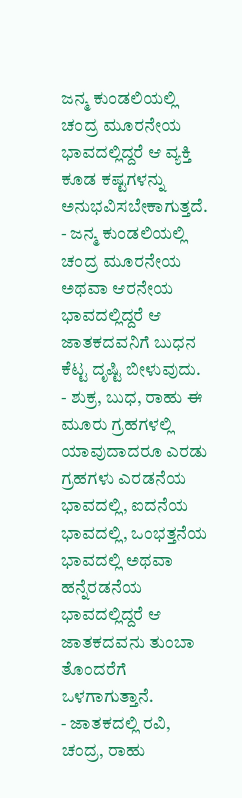ಜನ್ಮ ಕುಂಡಲಿಯಲ್ಲಿ ಚಂದ್ರ ಮೂರನೇಯ ಭಾವದಲ್ಲಿದ್ದರೆ ಆ ವ್ಯಕ್ತಿ ಕೂಡ ಕಷ್ಟಗಳನ್ನು ಅನುಭವಿಸಬೇಕಾಗುತ್ತದೆ.
- ಜನ್ಮ ಕುಂಡಲಿಯಲ್ಲಿ ಚಂದ್ರ ಮೂರನೇಯ ಅಥವಾ ಆರನೇಯ ಭಾವದಲ್ಲಿದ್ದರೆ ಆ ಜಾತಕದವನಿಗೆ ಬುಧನ ಕೆಟ್ಟ ದೃಷ್ಟಿ ಬೀಳುವುದು.
- ಶುಕ್ರ, ಬುಧ, ರಾಹು ಈ ಮೂರು ಗ್ರಹಗಳಲ್ಲಿ ಯಾವುದಾದರೂ ಎರಡು ಗ್ರಹಗಳು ಎರಡನೆಯ ಭಾವದಲ್ಲಿ, ಐದನೆಯ ಭಾವದಲ್ಲಿ, ಒಂಭತ್ತನೆಯ ಭಾವದಲ್ಲಿ ಅಥವಾ ಹನ್ನೆರಡನೆಯ ಭಾವದಲ್ಲಿದ್ದರೆ ಆ ಜಾತಕದವನು ತುಂಬಾ ತೊಂದರೆಗೆ ಒಳಗಾಗುತ್ತಾನೆ.
- ಜಾತಕದಲ್ಲಿ ರವಿ, ಚಂದ್ರ, ರಾಹು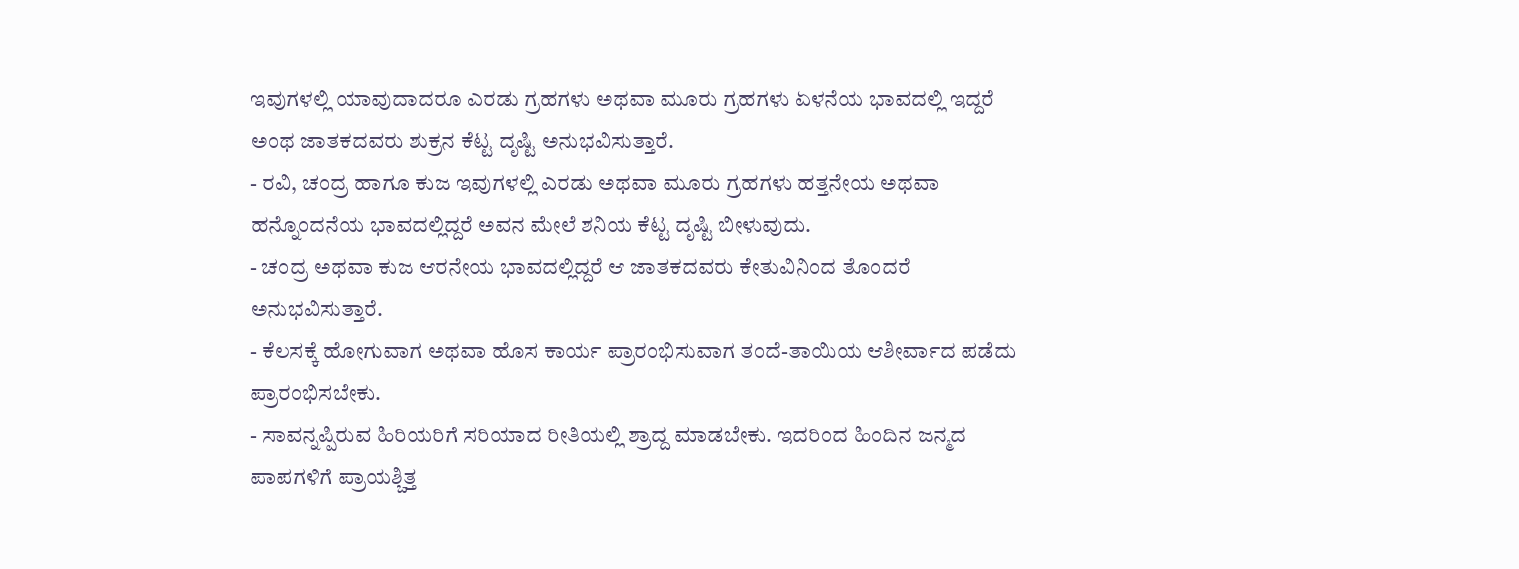ಇವುಗಳಲ್ಲಿ ಯಾವುದಾದರೂ ಎರಡು ಗ್ರಹಗಳು ಅಥವಾ ಮೂರು ಗ್ರಹಗಳು ಏಳನೆಯ ಭಾವದಲ್ಲಿ ಇದ್ದರೆ ಅಂಥ ಜಾತಕದವರು ಶುಕ್ರನ ಕೆಟ್ಟ ದೃಷ್ಟಿ ಅನುಭವಿಸುತ್ತಾರೆ.
- ರವಿ, ಚಂದ್ರ ಹಾಗೂ ಕುಜ ಇವುಗಳಲ್ಲಿ ಎರಡು ಅಥವಾ ಮೂರು ಗ್ರಹಗಳು ಹತ್ತನೇಯ ಅಥವಾ ಹನ್ನೊಂದನೆಯ ಭಾವದಲ್ಲಿದ್ದರೆ ಅವನ ಮೇಲೆ ಶನಿಯ ಕೆಟ್ಟ ದೃಷ್ಟಿ ಬೀಳುವುದು.
- ಚಂದ್ರ ಅಥವಾ ಕುಜ ಆರನೇಯ ಭಾವದಲ್ಲಿದ್ದರೆ ಆ ಜಾತಕದವರು ಕೇತುವಿನಿಂದ ತೊಂದರೆ ಅನುಭವಿಸುತ್ತಾರೆ.
- ಕೆಲಸಕ್ಕೆ ಹೋಗುವಾಗ ಅಥವಾ ಹೊಸ ಕಾರ್ಯ ಪ್ರಾರಂಭಿಸುವಾಗ ತಂದೆ-ತಾಯಿಯ ಆಶೀರ್ವಾದ ಪಡೆದು ಪ್ರಾರಂಭಿಸಬೇಕು.
- ಸಾವನ್ನಪ್ಪಿರುವ ಹಿರಿಯರಿಗೆ ಸರಿಯಾದ ರೀತಿಯಲ್ಲಿ ಶ್ರಾದ್ದ ಮಾಡಬೇಕು. ಇದರಿಂದ ಹಿಂದಿನ ಜನ್ಮದ ಪಾಪಗಳಿಗೆ ಪ್ರಾಯಶ್ಚಿತ್ತ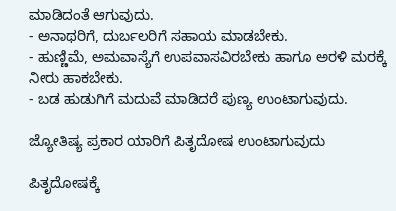ಮಾಡಿದಂತೆ ಆಗುವುದು.
- ಅನಾಥರಿಗೆ, ದುರ್ಬಲರಿಗೆ ಸಹಾಯ ಮಾಡಬೇಕು.
- ಹುಣ್ಣಿಮೆ, ಅಮವಾಸ್ಯೆಗೆ ಉಪವಾಸವಿರಬೇಕು ಹಾಗೂ ಅರಳಿ ಮರಕ್ಕೆ ನೀರು ಹಾಕಬೇಕು.
- ಬಡ ಹುಡುಗಿಗೆ ಮದುವೆ ಮಾಡಿದರೆ ಪುಣ್ಯ ಉಂಟಾಗುವುದು.

ಜ್ಯೋತಿಷ್ಯ ಪ್ರಕಾರ ಯಾರಿಗೆ ಪಿತೃದೋಷ ಉಂಟಾಗುವುದು

ಪಿತೃದೋಷಕ್ಕೆ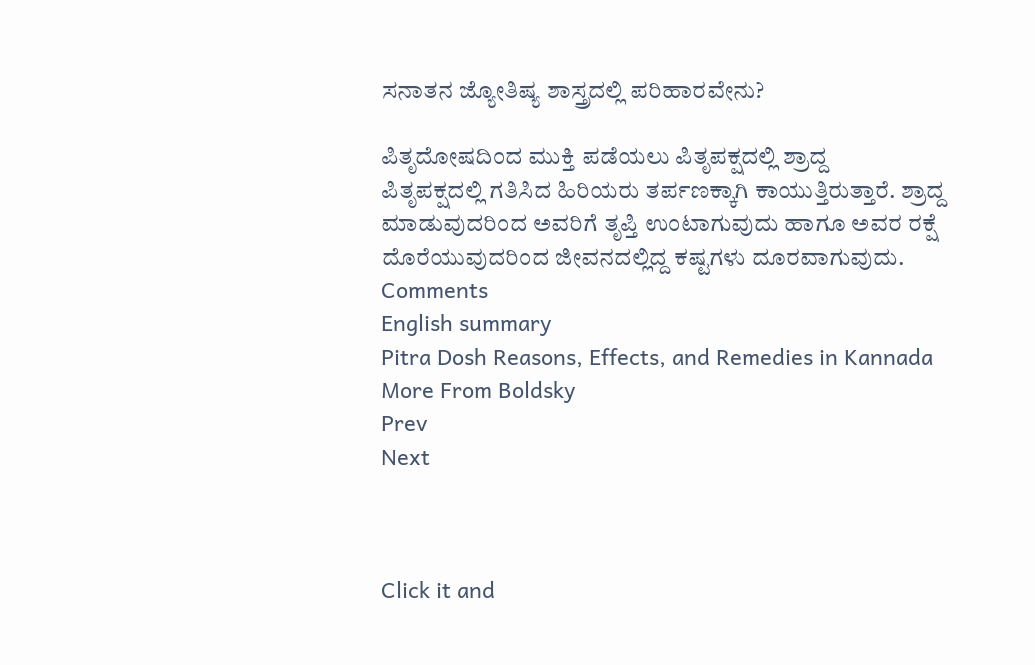ಸನಾತನ ಜ್ಯೋತಿಷ್ಯ ಶಾಸ್ತ್ರದಲ್ಲಿ ಪರಿಹಾರವೇನು?

ಪಿತೃದೋಷದಿಂದ ಮುಕ್ತಿ ಪಡೆಯಲು ಪಿತೃಪಕ್ಷದಲ್ಲಿ ಶ್ರಾದ್ದ
ಪಿತೃಪಕ್ಷದಲ್ಲಿ ಗತಿಸಿದ ಹಿರಿಯರು ತರ್ಪಣಕ್ಕಾಗಿ ಕಾಯುತ್ತಿರುತ್ತಾರೆ. ಶ್ರಾದ್ದ ಮಾಡುವುದರಿಂದ ಅವರಿಗೆ ತೃಪ್ತಿ ಉಂಟಾಗುವುದು ಹಾಗೂ ಅವರ ರಕ್ಷೆ ದೊರೆಯುವುದರಿಂದ ಜೀವನದಲ್ಲಿದ್ದ ಕಷ್ಟಗಳು ದೂರವಾಗುವುದು.
Comments
English summary
Pitra Dosh Reasons, Effects, and Remedies in Kannada
More From Boldsky
Prev
Next



Click it and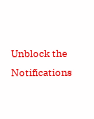Unblock the Notifications